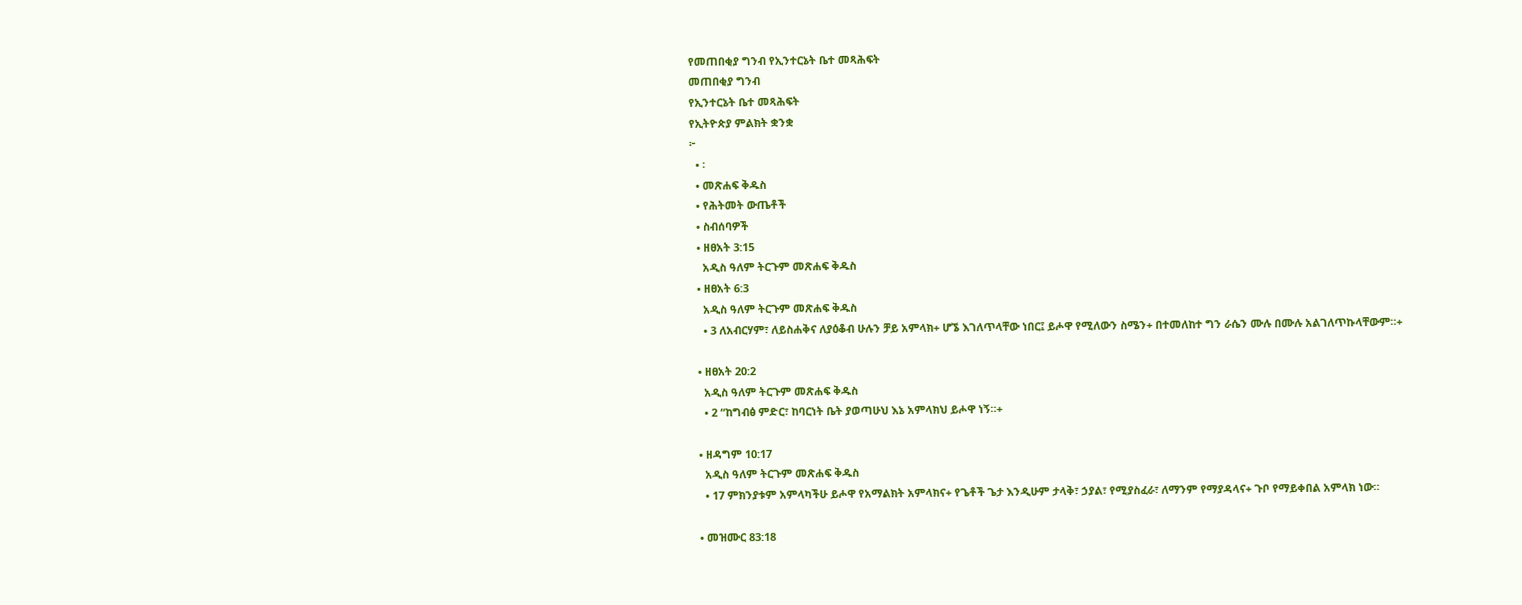የመጠበቂያ ግንብ የኢንተርኔት ቤተ መጻሕፍት
መጠበቂያ ግንብ
የኢንተርኔት ቤተ መጻሕፍት
የኢትዮጵያ ምልክት ቋንቋ
፦
  • ፡
  • መጽሐፍ ቅዱስ
  • የሕትመት ውጤቶች
  • ስብሰባዎች
  • ዘፀአት 3:15
    አዲስ ዓለም ትርጉም መጽሐፍ ቅዱስ
  • ዘፀአት 6:3
    አዲስ ዓለም ትርጉም መጽሐፍ ቅዱስ
    • 3 ለአብርሃም፣ ለይስሐቅና ለያዕቆብ ሁሉን ቻይ አምላክ+ ሆኜ እገለጥላቸው ነበር፤ ይሖዋ የሚለውን ስሜን+ በተመለከተ ግን ራሴን ሙሉ በሙሉ አልገለጥኩላቸውም።+

  • ዘፀአት 20:2
    አዲስ ዓለም ትርጉም መጽሐፍ ቅዱስ
    • 2 “ከግብፅ ምድር፣ ከባርነት ቤት ያወጣሁህ እኔ አምላክህ ይሖዋ ነኝ።+

  • ዘዳግም 10:17
    አዲስ ዓለም ትርጉም መጽሐፍ ቅዱስ
    • 17 ምክንያቱም አምላካችሁ ይሖዋ የአማልክት አምላክና+ የጌቶች ጌታ እንዲሁም ታላቅ፣ ኃያል፣ የሚያስፈራ፣ ለማንም የማያዳላና+ ጉቦ የማይቀበል አምላክ ነው።

  • መዝሙር 83:18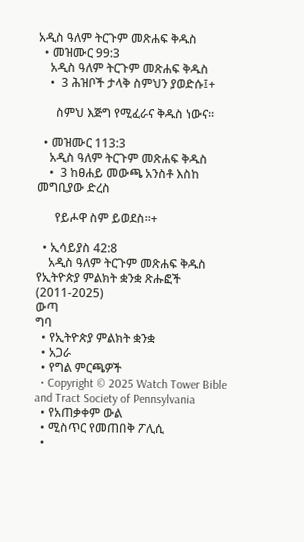አዲስ ዓለም ትርጉም መጽሐፍ ቅዱስ
  • መዝሙር 99:3
    አዲስ ዓለም ትርጉም መጽሐፍ ቅዱስ
    •  3 ሕዝቦች ታላቅ ስምህን ያወድሱ፤+

      ስምህ እጅግ የሚፈራና ቅዱስ ነውና።

  • መዝሙር 113:3
    አዲስ ዓለም ትርጉም መጽሐፍ ቅዱስ
    •  3 ከፀሐይ መውጫ አንስቶ እስከ መግቢያው ድረስ

      የይሖዋ ስም ይወደስ።+

  • ኢሳይያስ 42:8
    አዲስ ዓለም ትርጉም መጽሐፍ ቅዱስ
የኢትዮጵያ ምልክት ቋንቋ ጽሑፎች (2011-2025)
ውጣ
ግባ
  • የኢትዮጵያ ምልክት ቋንቋ
  • አጋራ
  • የግል ምርጫዎች
  • Copyright © 2025 Watch Tower Bible and Tract Society of Pennsylvania
  • የአጠቃቀም ውል
  • ሚስጥር የመጠበቅ ፖሊሲ
  •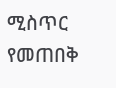ሚስጥር የመጠበቅ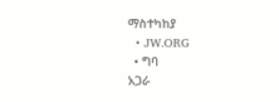ማስተካከያ
  • JW.ORG
  • ግባ
አጋራ